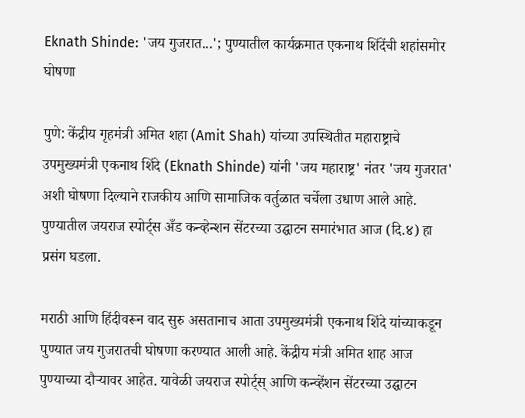Eknath Shinde: 'जय गुजरात...'; पुण्यातील कार्यक्रमात एकनाथ शिंदेंची शहांसमोर घोषणा

पुणे: केंद्रीय गृहमंत्री अमित शहा (Amit Shah) यांच्या उपस्थितीत महाराष्ट्राचे उपमुख्यमंत्री एकनाथ शिंदे (Eknath Shinde) यांनी 'जय महाराष्ट्र' नंतर 'जय गुजरात' अशी घोषणा दिल्याने राजकीय आणि सामाजिक वर्तुळात चर्चेला उधाण आले आहे. पुण्यातील जयराज स्पोर्ट्स अँड कन्व्हेन्शन सेंटरच्या उद्घाटन समारंभात आज (दि.४) हा प्रसंग घडला.

मराठी आणि हिंदीवरून वाद सुरु असतानाच आता उपमुख्यमंत्री एकनाथ शिंदे यांच्याकडून पुण्यात जय गुजरातची घोषणा करण्यात आली आहे. केंद्रीय मंत्री अमित शाह आज पुण्याच्या दौऱ्यावर आहेत. यावेळी जयराज स्पोर्ट्स् आणि कन्व्हेंशन सेंटरच्या उद्घाटन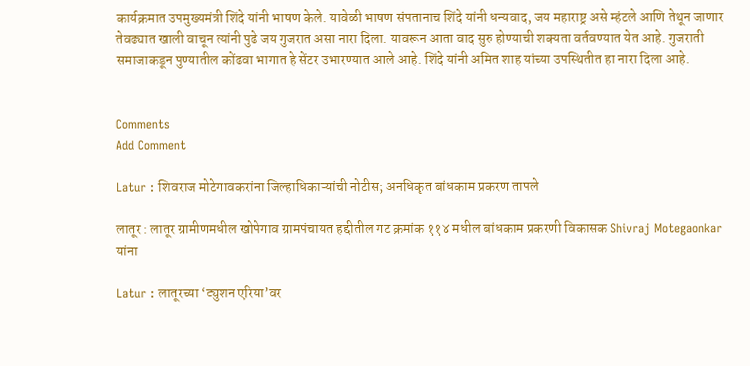कार्यक्रमात उपमुख्यमंत्री शिंदे यांनी भाषण केले. यावेळी भाषण संपतानाच शिंदे यांनी धन्यवाद, जय महाराष्ट्र असे म्हंटले आणि तेथून जाणार तेवढ्यात खाली वाचून त्यांनी पुढे जय गुजरात असा नारा दिला. यावरून आता वाद सुरु होण्याची शक्यता वर्तवण्यात येत आहे. गुजराती समाजाकडून पुण्यातील कोंढवा भागात हे सेंटर उभारण्यात आले आहे. शिंदे यांनी अमित शाह यांच्या उपस्थितीत हा नारा दिला आहे.


Comments
Add Comment

Latur : शिवराज मोटेगावकरांना जिल्हाधिकाऱ्यांची नोटीस; अनधिकृत बांधकाम प्रकरण तापले

लातूर : लातूर ग्रामीणमधील खोपेगाव ग्रामपंचायत हद्दीतील गट क्रमांक ११४ मधील बांधकाम प्रकरणी विकासक Shivraj Motegaonkar यांना

Latur : लातूरच्या ‘ट्युशन एरिया’वर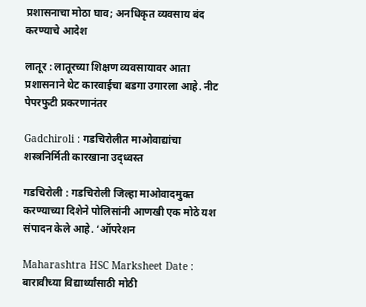प्रशासनाचा मोठा घाव; अनधिकृत व्यवसाय बंद करण्याचे आदेश

लातूर : लातूरच्या शिक्षण व्यवसायावर आता प्रशासनाने थेट कारवाईचा बडगा उगारला आहे. नीट पेपरफुटी प्रकरणानंतर

Gadchiroli : गडचिरोलीत माओवाद्यांचा शस्त्रनिर्मिती कारखाना उद्ध्वस्त

गडचिरोली : गडचिरोली जिल्हा माओवादमुक्त करण्याच्या दिशेने पोलिसांनी आणखी एक मोठे यश संपादन केले आहे. ‘ऑपरेशन

Maharashtra HSC Marksheet Date : बारावीच्या विद्यार्थ्यांसाठी मोठी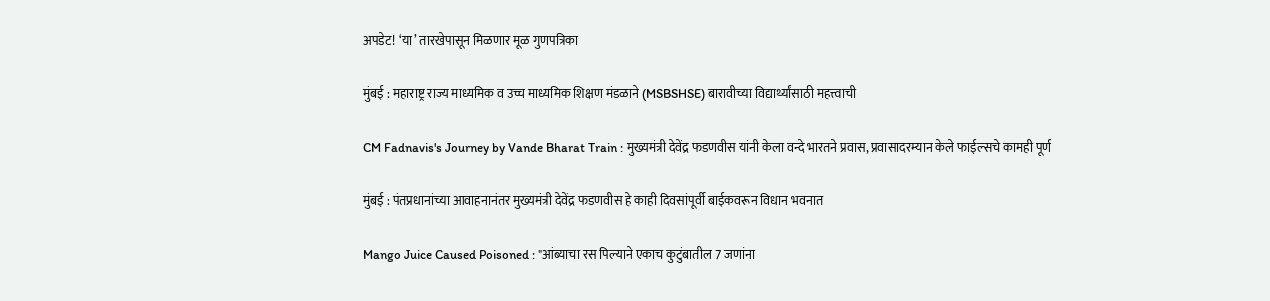अपडेट! ‘या’ तारखेपासून मिळणार मूळ गुणपत्रिका

मुंबई : महाराष्ट्र राज्य माध्यमिक व उच्च माध्यमिक शिक्षण मंडळाने (MSBSHSE) बारावीच्या विद्यार्थ्यांसाठी महत्त्वाची

CM Fadnavis's Journey by Vande Bharat Train : मुख्यमंत्री देवेंद्र फडणवीस यांनी केला वन्दे भारतने प्रवास, प्रवासादरम्यान केले फाईल्सचे कामही पूर्ण

मुंबई : पंतप्रधानांच्या आवाहनानंतर मुख्यमंत्री देवेंद्र फडणवीस हे काही दिवसांपूर्वी बाईकवरून विधान भवनात

Mango Juice Caused Poisoned : "आंब्याचा रस पिल्याने एकाच कुटुंबातील 7 जणांना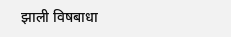झाली विषबाधा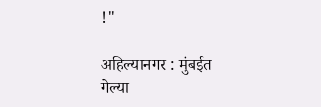!"

अहिल्यानगर : मुंबईत गेल्या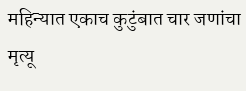महिन्यात एकाच कुटुंबात चार जणांचा मृत्यू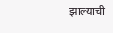झाल्याची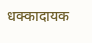धक्कादायक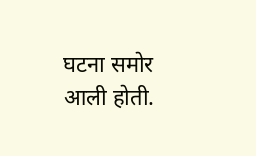घटना समोर आली होती.